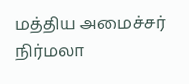மத்திய அமைச்சர் நிர்மலா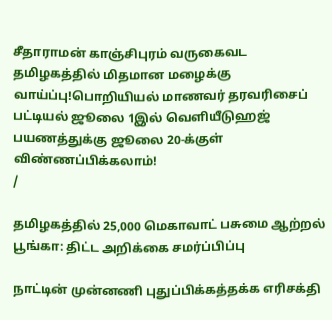சீதாராமன் காஞ்சிபுரம் வருகைவட தமிழகத்தில் மிதமான மழைக்கு வாய்ப்பு!பொறியியல் மாணவர் தரவரிசைப் பட்டியல் ஜூலை 1இல் வெளியீடுஹஜ் பயணத்துக்கு ஜூலை 20-க்குள் விண்ணப்பிக்கலாம்!
/

தமிழகத்தில் 25,000 மெகாவாட் பசுமை ஆற்றல் பூங்கா: திட்ட அறிக்கை சமர்ப்பிப்பு

நாட்டின் முன்னணி புதுப்பிக்கத்தக்க எரிசக்தி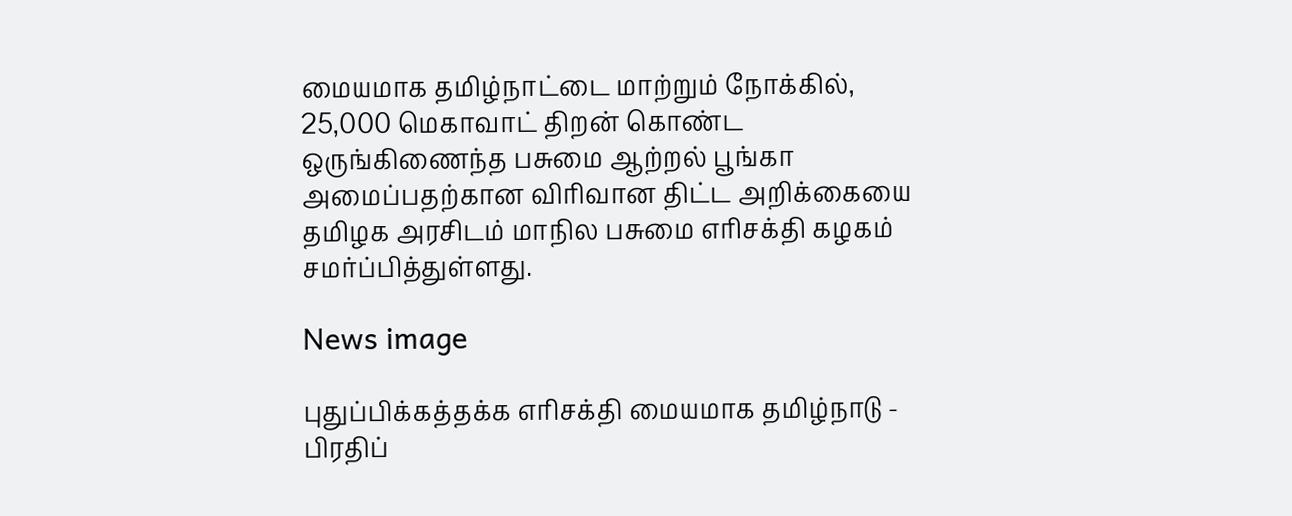மையமாக தமிழ்நாட்டை மாற்றும் நோக்கில், 25,000 மெகாவாட் திறன் கொண்ட ஒருங்கிணைந்த பசுமை ஆற்றல் பூங்கா அமைப்பதற்கான விரிவான திட்ட அறிக்கையை தமிழக அரசிடம் மாநில பசுமை எரிசக்தி கழகம் சமர்ப்பித்துள்ளது.

News image

புதுப்பிக்கத்தக்க எரிசக்தி மையமாக தமிழ்நாடு - பிரதிப்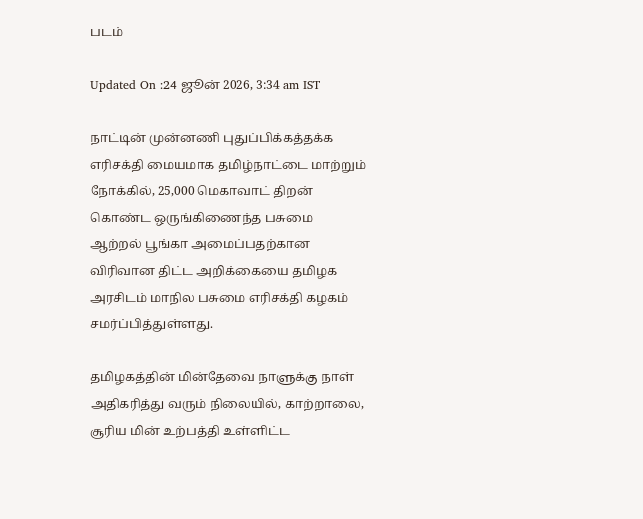படம்

Updated On :24 ஜூன் 2026, 3:34 am IST

நாட்டின் முன்னணி புதுப்பிக்கத்தக்க எரிசக்தி மையமாக தமிழ்நாட்டை மாற்றும் நோக்கில், 25,000 மெகாவாட் திறன் கொண்ட ஒருங்கிணைந்த பசுமை ஆற்றல் பூங்கா அமைப்பதற்கான விரிவான திட்ட அறிக்கையை தமிழக அரசிடம் மாநில பசுமை எரிசக்தி கழகம் சமர்ப்பித்துள்ளது.

தமிழகத்தின் மின்தேவை நாளுக்கு நாள் அதிகரித்து வரும் நிலையில், காற்றாலை, சூரிய மின் உற்பத்தி உள்ளிட்ட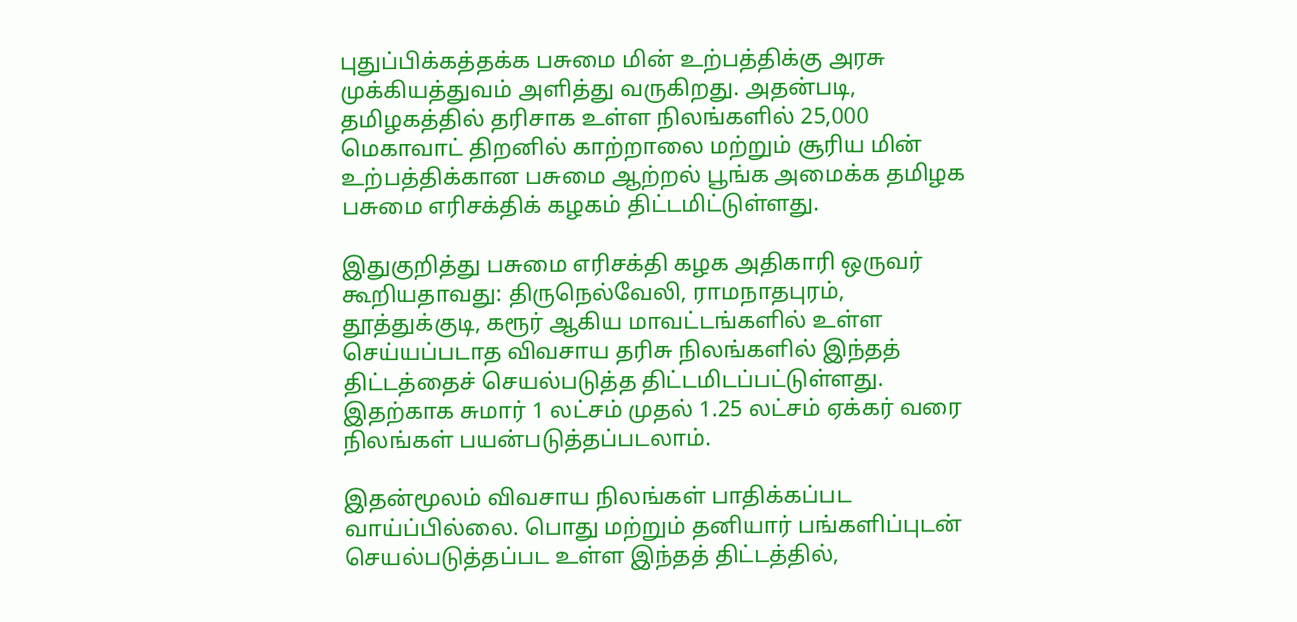புதுப்பிக்கத்தக்க பசுமை மின் உற்பத்திக்கு அரசு முக்கியத்துவம் அளித்து வருகிறது. அதன்படி, தமிழகத்தில் தரிசாக உள்ள நிலங்களில் 25,000 மெகாவாட் திறனில் காற்றாலை மற்றும் சூரிய மின் உற்பத்திக்கான பசுமை ஆற்றல் பூங்க அமைக்க தமிழக பசுமை எரிசக்திக் கழகம் திட்டமிட்டுள்ளது.

இதுகுறித்து பசுமை எரிசக்தி கழக அதிகாரி ஒருவர் கூறியதாவது: திருநெல்வேலி, ராமநாதபுரம், தூத்துக்குடி, கரூர் ஆகிய மாவட்டங்களில் உள்ள செய்யப்படாத விவசாய தரிசு நிலங்களில் இந்தத் திட்டத்தைச் செயல்படுத்த திட்டமிடப்பட்டுள்ளது. இதற்காக சுமார் 1 லட்சம் முதல் 1.25 லட்சம் ஏக்கர் வரை நிலங்கள் பயன்படுத்தப்படலாம்.

இதன்மூலம் விவசாய நிலங்கள் பாதிக்கப்பட வாய்ப்பில்லை. பொது மற்றும் தனியார் பங்களிப்புடன் செயல்படுத்தப்பட உள்ள இந்தத் திட்டத்தில்,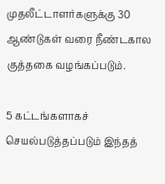முதலீட்டாளர்களுக்கு 30 ஆண்டுகள் வரை நீண்டகால குத்தகை வழங்கப்படும்.

5 கட்டங்களாகச் செயல்படுத்தப்படும் இந்தத்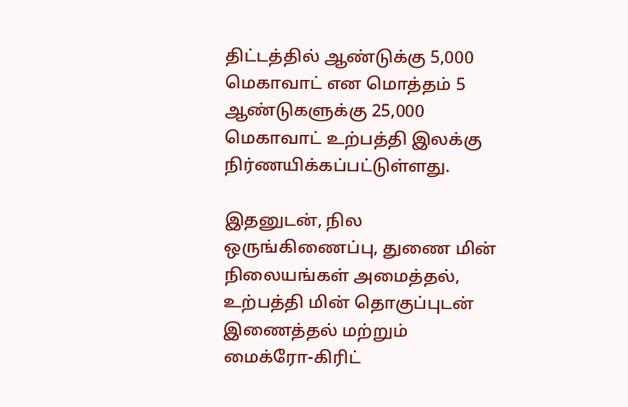திட்டத்தில் ஆண்டுக்கு 5,000 மெகாவாட் என மொத்தம் 5 ஆண்டுகளுக்கு 25,000 மெகாவாட் உற்பத்தி இலக்கு நிர்ணயிக்கப்பட்டுள்ளது.

இதனுடன், நில ஒருங்கிணைப்பு, துணை மின் நிலையங்கள் அமைத்தல், உற்பத்தி மின் தொகுப்புடன் இணைத்தல் மற்றும் மைக்ரோ-கிரிட்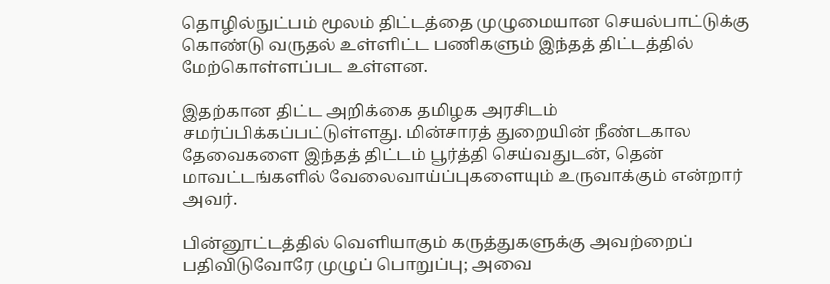தொழில்நுட்பம் மூலம் திட்டத்தை முழுமையான செயல்பாட்டுக்கு கொண்டு வருதல் உள்ளிட்ட பணிகளும் இந்தத் திட்டத்தில் மேற்கொள்ளப்பட உள்ளன.

இதற்கான திட்ட அறிக்கை தமிழக அரசிடம் சமர்ப்பிக்கப்பட்டுள்ளது. மின்சாரத் துறையின் நீண்டகால தேவைகளை இந்தத் திட்டம் பூர்த்தி செய்வதுடன், தென் மாவட்டங்களில் வேலைவாய்ப்புகளையும் உருவாக்கும் என்றார் அவர்.

பின்னூட்டத்தில் வெளியாகும் கருத்துகளுக்கு அவற்றைப் பதிவிடுவோரே முழுப் பொறுப்பு; அவை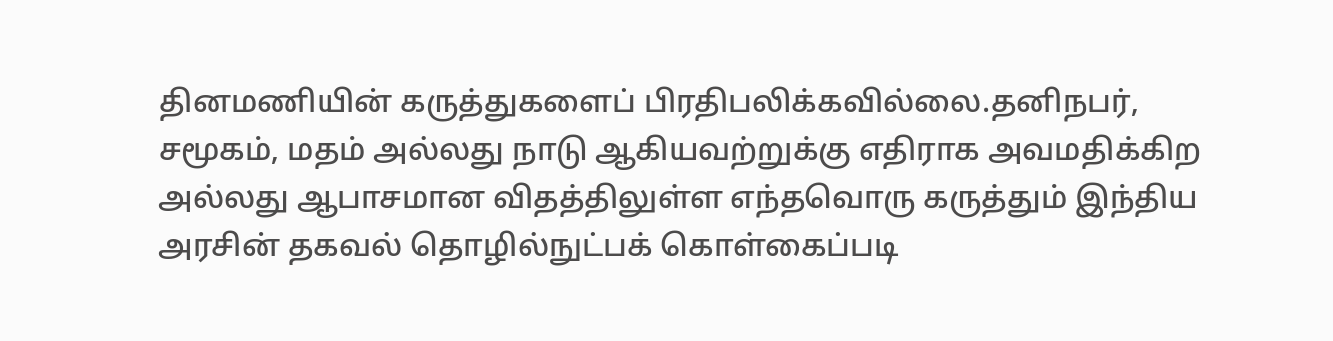தினமணியின் கருத்துகளைப் பிரதிபலிக்கவில்லை.தனிநபர், சமூகம், மதம் அல்லது நாடு ஆகியவற்றுக்கு எதிராக அவமதிக்கிற அல்லது ஆபாசமான விதத்திலுள்ள எந்தவொரு கருத்தும் இந்திய அரசின் தகவல் தொழில்நுட்பக் கொள்கைப்படி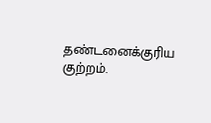தண்டனைக்குரிய குற்றம்.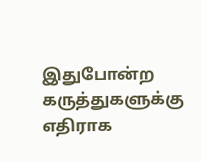இதுபோன்ற கருத்துகளுக்கு எதிராக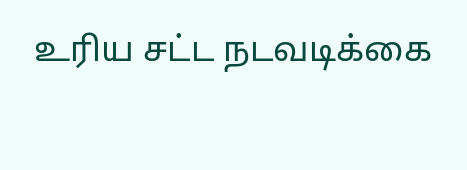உரிய சட்ட நடவடிக்கை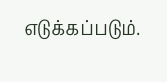எடுக்கப்படும்.